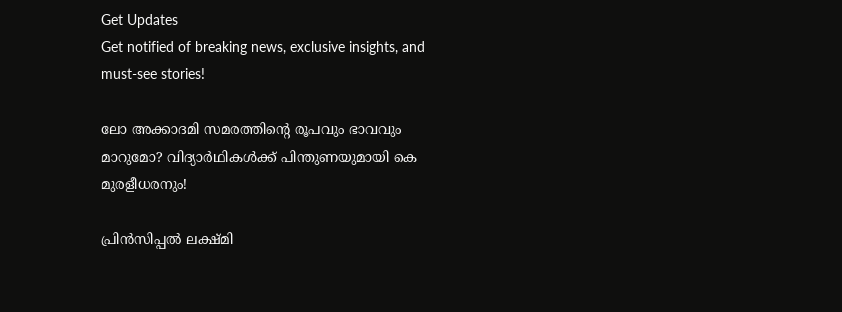Get Updates
Get notified of breaking news, exclusive insights, and must-see stories!

ലോ അക്കാദമി സമരത്തിന്‍റെ രൂപവും ഭാവവും മാറുമോ? വിദ്യാര്‍ഥികള്‍ക്ക് പിന്തുണയുമായി കെ മുരളീധരനും!

പ്രിന്‍സിപ്പല്‍ ലക്ഷ്മി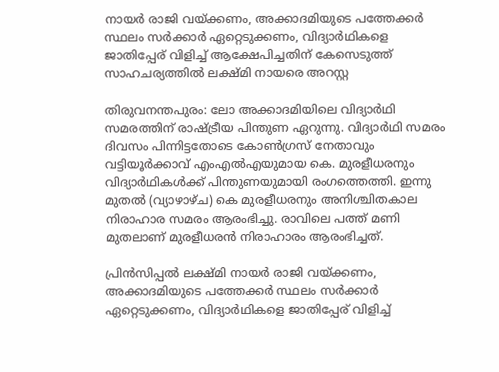നായര്‍ രാജി വയ്ക്കണം, അക്കാദമിയുടെ പത്തേക്കര്‍ സ്ഥലം സര്‍ക്കാര്‍ ഏറ്റെടുക്കണം, വിദ്യാര്‍ഥികളെ ജാതിപ്പേര് വിളിച്ച് ആക്ഷേപിച്ചതിന് കേസെടുത്ത് സാഹചര്യത്തില്‍ ലക്ഷ്മി നായരെ അറസ്റ്റ

തിരുവനന്തപുരം: ലോ അക്കാദമിയിലെ വിദ്യാര്‍ഥി സമരത്തിന് രാഷ്ട്രീയ പിന്തുണ ഏറുന്നു. വിദ്യാര്‍ഥി സമരം ദിവസം പിന്നിട്ടതോടെ കോണ്‍ഗ്രസ് നേതാവും വട്ടിയൂര്‍ക്കാവ് എംഎല്‍എയുമായ കെ. മുരളീധരനും വിദ്യാര്‍ഥികള്‍ക്ക് പിന്തുണയുമായി രംഗത്തെത്തി. ഇന്നു മുതല്‍ (വ്യാഴാഴ്ച) കെ മുരളീധരനും അനിശ്ചിതകാല നിരാഹാര സമരം ആരംഭിച്ചു. രാവിലെ പത്ത് മണി മുതലാണ് മുരളീധരന്‍ നിരാഹാരം ആരംഭിച്ചത്.

പ്രിന്‍സിപ്പല്‍ ലക്ഷ്മി നായര്‍ രാജി വയ്ക്കണം, അക്കാദമിയുടെ പത്തേക്കര്‍ സ്ഥലം സര്‍ക്കാര്‍ ഏറ്റെടുക്കണം, വിദ്യാര്‍ഥികളെ ജാതിപ്പേര് വിളിച്ച്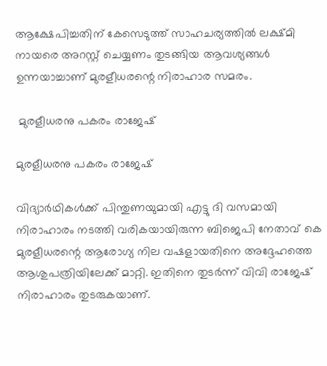ആക്ഷേപിച്ചതിന് കേസെടുത്ത് സാഹചര്യത്തില്‍ ലക്ഷ്മി നായരെ അറസ്റ്റ് ചെയ്യണം തുടങ്ങിയ ആവശ്യങ്ങള്‍ ഉന്നയാച്ചാണ് മുരളീധരന്റെ നിരാഹാര സമരം.

 മുരളീധരനു പകരം രാജേഷ്

മുരളീധരനു പകരം രാജേഷ്

വിദ്യാര്‍ഥികള്‍ക്ക് പിന്തുണയുമായി എട്ടു ദി വസമായി നിരാഹാരം നടത്തി വരികയായിരുന്ന ബിജെപി നേതാവ് കെ മുരളീധരന്റെ ആരോഗ്യ നില വഷളായതിനെ അദ്ദേഹത്തെ ആശുപത്രിയിലേക്ക് മാറ്റി. ഇതിനെ തുടര്‍ന്ന് വിവി രാജേഷ് നിരാഹാരം തുടരുകയാണ്.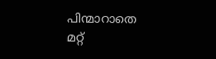പിന്മാറാതെ മറ്റ്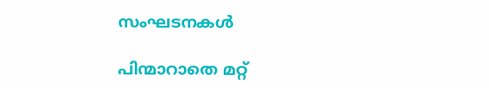സംഘടനകള്‍

പിന്മാറാതെ മറ്റ്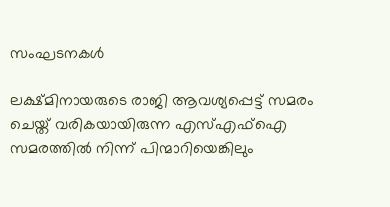സംഘടനകള്‍

ലക്ഷ്മിനായരുടെ രാജി ആവശ്യപ്പെട്ട് സമരം ചെയ്ത് വരികയായിരുന്ന എസ്എഫ്‌ഐ സമരത്തില്‍ നിന്ന് പിന്മാറിയെങ്കിലും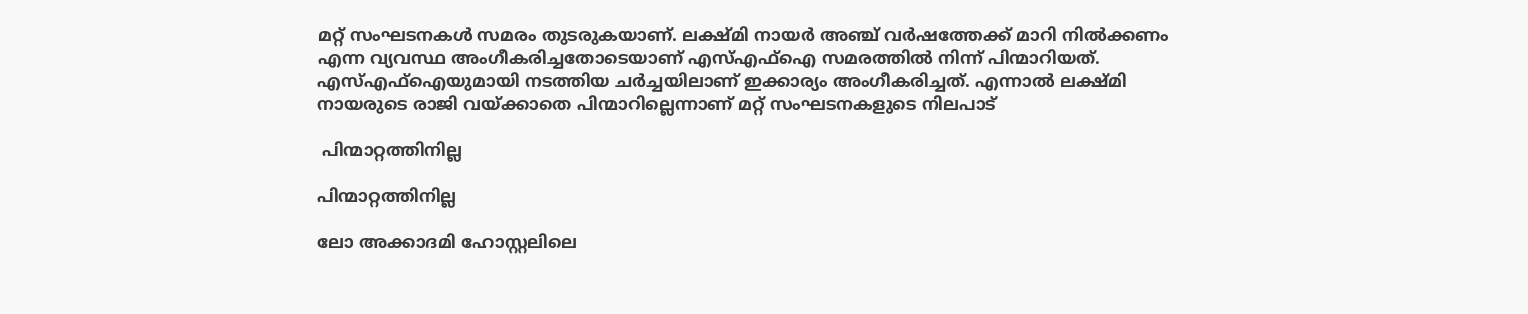മറ്റ് സംഘടനകള്‍ സമരം തുടരുകയാണ്. ലക്ഷ്മി നായര്‍ അഞ്ച് വര്‍ഷത്തേക്ക് മാറി നില്‍ക്കണം എന്ന വ്യവസ്ഥ അംഗീകരിച്ചതോടെയാണ് എസ്എഫ്‌ഐ സമരത്തില്‍ നിന്ന് പിന്മാറിയത്. എസ്എഫ്‌ഐയുമായി നടത്തിയ ചര്‍ച്ചയിലാണ് ഇക്കാര്യം അംഗീകരിച്ചത്. എന്നാല്‍ ലക്ഷ്മി നായരുടെ രാജി വയ്ക്കാതെ പിന്മാറില്ലെന്നാണ് മറ്റ് സംഘടനകളുടെ നിലപാട്

 പിന്മാറ്റത്തിനില്ല

പിന്മാറ്റത്തിനില്ല

ലോ അക്കാദമി ഹോസ്റ്റലിലെ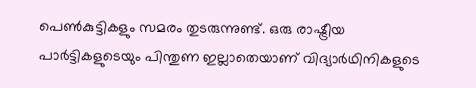പെണ്‍കുട്ടികളും സമരം തുടരുന്നുണ്ട്. ഒരു രാഷ്ട്രീയ പാര്‍ട്ടികളുടെയും പിന്തുണ ഇല്ലാതെയാണ് വിദ്യാര്‍ഥിനികളുടെ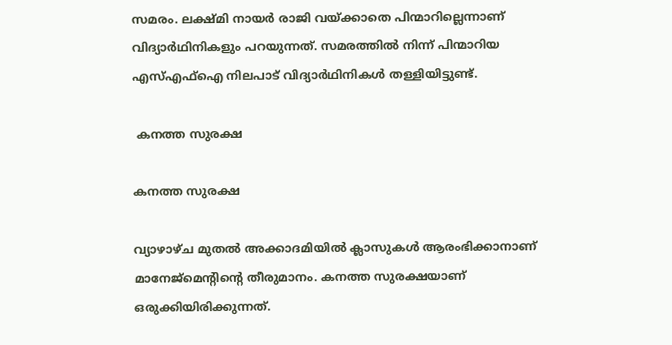സമരം. ലക്ഷ്മി നായര്‍ രാജി വയ്ക്കാതെ പിന്മാറില്ലെന്നാണ് വിദ്യാര്‍ഥിനികളും പറയുന്നത്. സമരത്തില്‍ നിന്ന് പിന്മാറിയ എസ്എഫ്ഐ നിലപാട് വിദ്യാര്‍ഥിനികള്‍ തള്ളിയിട്ടുണ്ട്.

 കനത്ത സുരക്ഷ

കനത്ത സുരക്ഷ

വ്യാഴാഴ്ച മുതല്‍ അക്കാദമിയില്‍ ക്ലാസുകള്‍ ആരംഭിക്കാനാണ് മാനേജ്‌മെന്റിന്റെ തീരുമാനം. കനത്ത സുരക്ഷയാണ് ഒരുക്കിയിരിക്കുന്നത്.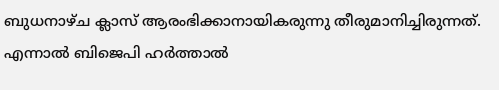ബുധനാഴ്ച ക്ലാസ് ആരംഭിക്കാനായികരുന്നു തീരുമാനിച്ചിരുന്നത്. എന്നാല്‍ ബിജെപി ഹര്‍ത്താല്‍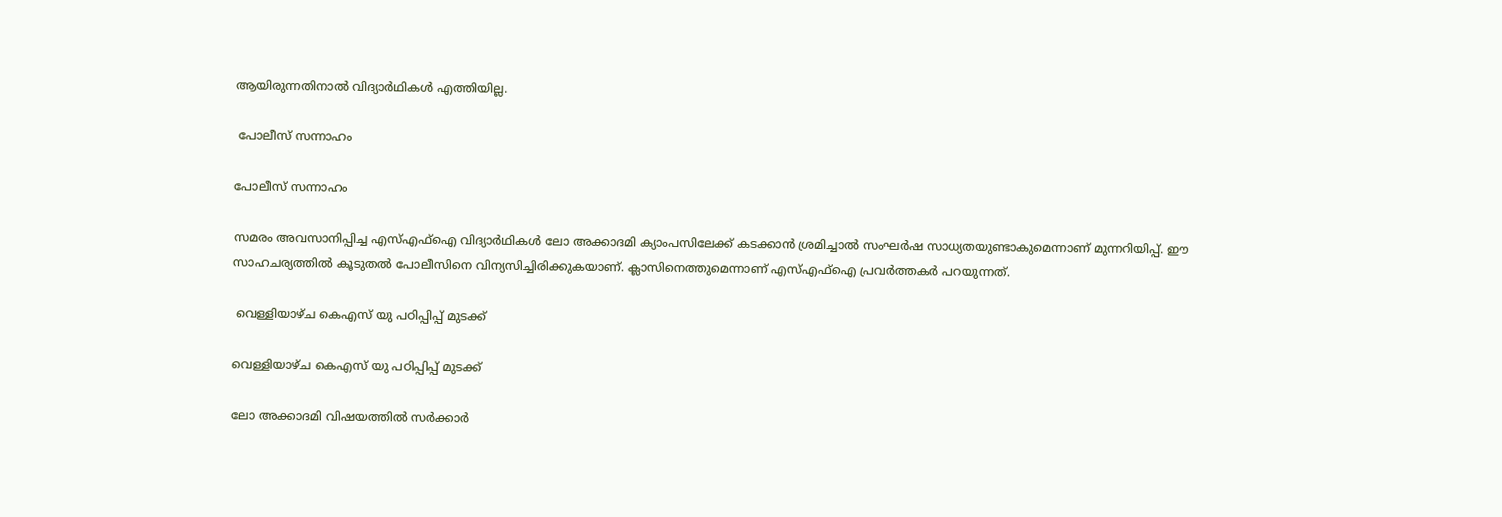ആയിരുന്നതിനാല്‍ വിദ്യാര്‍ഥികള്‍ എത്തിയില്ല.

 പോലീസ് സന്നാഹം

പോലീസ് സന്നാഹം

സമരം അവസാനിപ്പിച്ച എസ്എഫ്‌ഐ വിദ്യാര്‍ഥികള്‍ ലോ അക്കാദമി ക്യാംപസിലേക്ക് കടക്കാന്‍ ശ്രമിച്ചാല്‍ സംഘര്‍ഷ സാധ്യതയുണ്ടാകുമെന്നാണ് മുന്നറിയിപ്പ്. ഈ സാഹചര്യത്തില്‍ കൂടുതല്‍ പോലീസിനെ വിന്യസിച്ചിരിക്കുകയാണ്. ക്ലാസിനെത്തുമെന്നാണ് എസ്എഫ്‌ഐ പ്രവര്‍ത്തകര്‍ പറയുന്നത്.

 വെള്ളിയാഴ്ച കെഎസ് യു പഠിപ്പിപ്പ് മുടക്ക്

വെള്ളിയാഴ്ച കെഎസ് യു പഠിപ്പിപ്പ് മുടക്ക്

ലോ അക്കാദമി വിഷയത്തില്‍ സര്‍ക്കാര്‍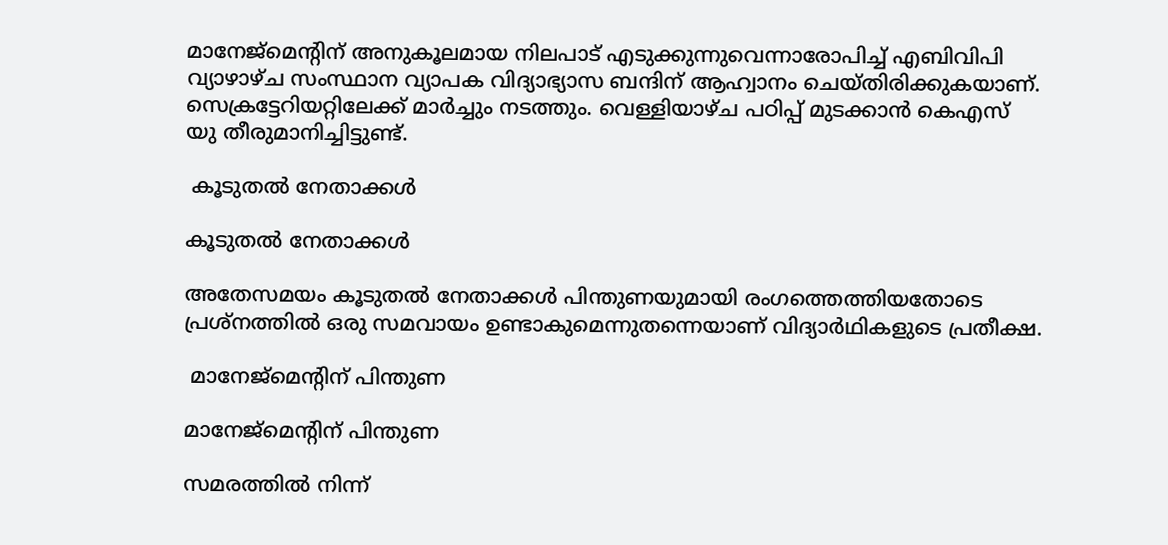മാനേജ്‌മെന്റിന് അനുകൂലമായ നിലപാട് എടുക്കുന്നുവെന്നാരോപിച്ച് എബിവിപി വ്യാഴാഴ്ച സംസ്ഥാന വ്യാപക വിദ്യാഭ്യാസ ബന്ദിന് ആഹ്വാനം ചെയ്തിരിക്കുകയാണ്. സെക്രട്ടേറിയറ്റിലേക്ക് മാര്‍ച്ചും നടത്തും. വെള്ളിയാഴ്ച പഠിപ്പ് മുടക്കാന്‍ കെഎസ് യു തീരുമാനിച്ചിട്ടുണ്ട്.

 കൂടുതല്‍ നേതാക്കള്‍

കൂടുതല്‍ നേതാക്കള്‍

അതേസമയം കൂടുതല്‍ നേതാക്കള്‍ പിന്തുണയുമായി രംഗത്തെത്തിയതോടെ പ്രശ്‌നത്തില്‍ ഒരു സമവായം ഉണ്ടാകുമെന്നുതന്നെയാണ് വിദ്യാര്‍ഥികളുടെ പ്രതീക്ഷ.

 മാനേജ്‌മെന്റിന് പിന്തുണ

മാനേജ്‌മെന്റിന് പിന്തുണ

സമരത്തില്‍ നിന്ന്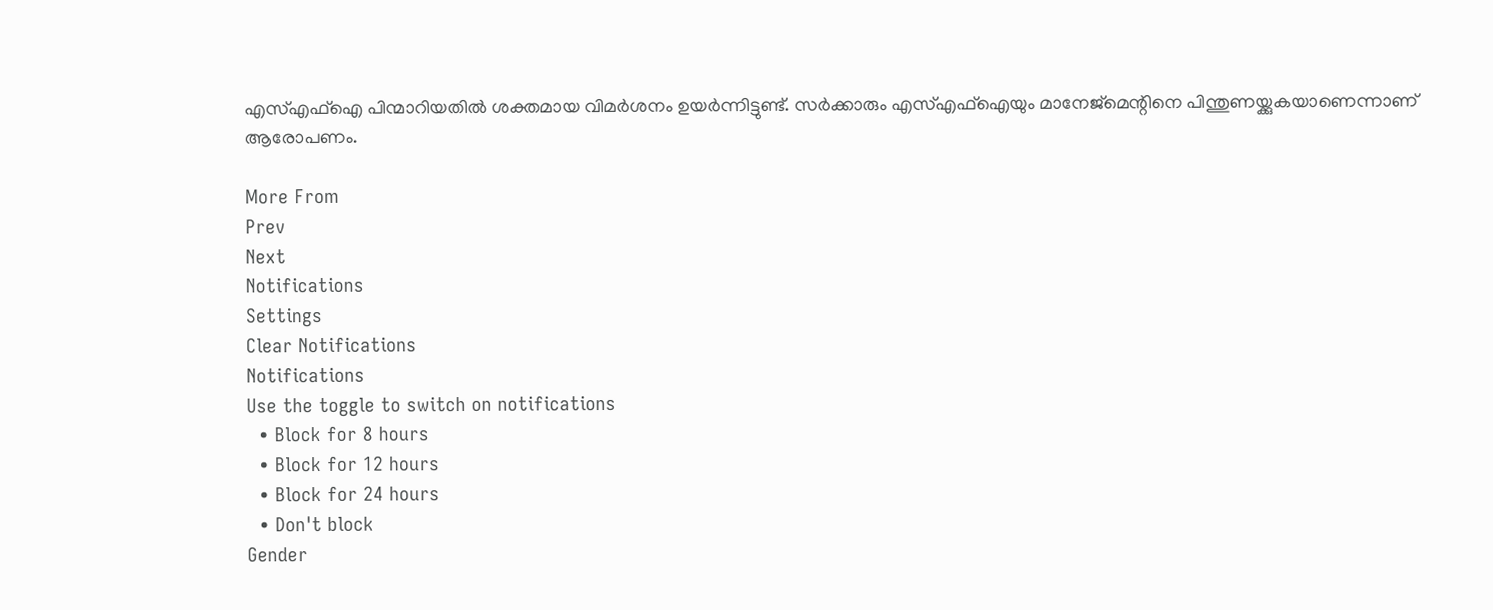എസ്എഫ്‌ഐ പിന്മാറിയതില്‍ ശക്തമായ വിമര്‍ശനം ഉയര്‍ന്നിട്ടുണ്ട്. സര്‍ക്കാരും എസ്എഫ്‌ഐയും മാനേജ്‌മെന്റിനെ പിന്തുണയ്ക്കുകയാണെന്നാണ് ആരോപണം.

More From
Prev
Next
Notifications
Settings
Clear Notifications
Notifications
Use the toggle to switch on notifications
  • Block for 8 hours
  • Block for 12 hours
  • Block for 24 hours
  • Don't block
Gender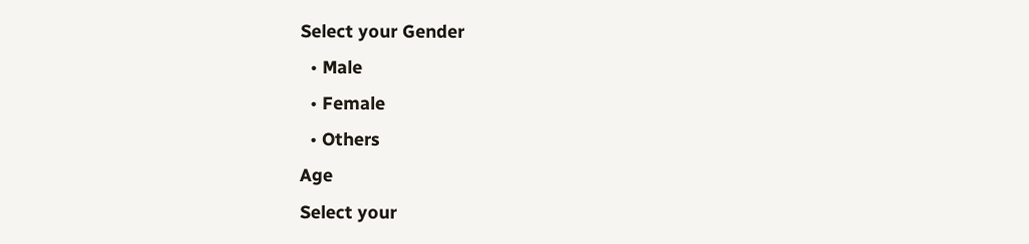Select your Gender
  • Male
  • Female
  • Others
Age
Select your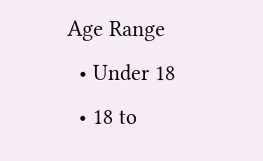Age Range
  • Under 18
  • 18 to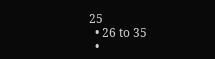25
  • 26 to 35
  •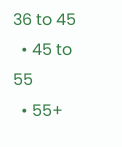36 to 45
  • 45 to 55
  • 55+